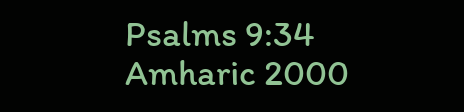Psalms 9:34
Amharic 2000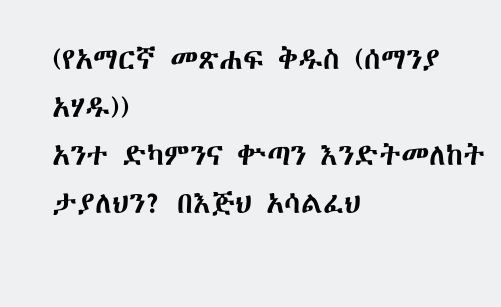(የአማርኛ መጽሐፍ ቅዱስ (ሰማንያ አሃዱ))
አንተ ድካምንና ቍጣን እንድትመለከት ታያለህን? በእጅህ አሳልፈህ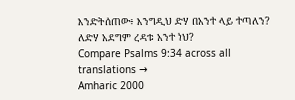እንድትሰጠው፥ እንግዲህ ድሃ በአንተ ላይ ተጣለን? ለድሃ አደግም ረዳቱ አንተ ነህ?
Compare Psalms 9:34 across all translations →
Amharic 2000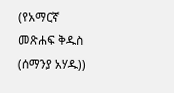(የአማርኛ መጽሐፍ ቅዱስ (ሰማንያ አሃዱ))